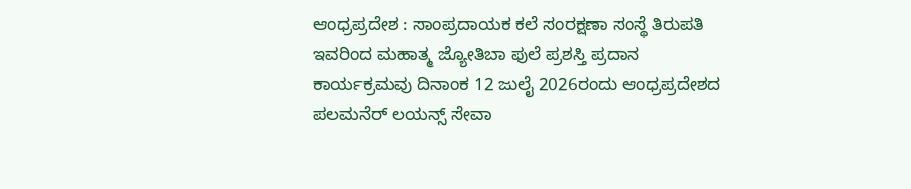ಆಂಧ್ರಪ್ರದೇಶ : ಸಾಂಪ್ರದಾಯಕ ಕಲೆ ಸಂರಕ್ಷಣಾ ಸಂಸ್ಥೆ ತಿರುಪತಿ ಇವರಿಂದ ಮಹಾತ್ಮ ಜ್ಯೋತಿಬಾ ಫುಲೆ ಪ್ರಶಸ್ತಿ ಪ್ರದಾನ ಕಾರ್ಯಕ್ರಮವು ದಿನಾಂಕ 12 ಜುಲೈ 2026ರಂದು ಆಂಧ್ರಪ್ರದೇಶದ ಪಲಮನೆರ್ ಲಯನ್ಸ್ ಸೇವಾ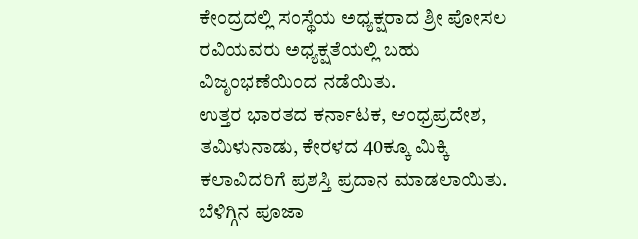ಕೇಂದ್ರದಲ್ಲಿ ಸಂಸ್ಥೆಯ ಅಧ್ಯಕ್ಷರಾದ ಶ್ರೀ ಪೋಸಲ ರವಿಯವರು ಅಧ್ಯಕ್ಷತೆಯಲ್ಲಿ ಬಹು ವಿಜೃಂಭಣೆಯಿಂದ ನಡೆಯಿತು.
ಉತ್ತರ ಭಾರತದ ಕರ್ನಾಟಕ, ಆಂಧ್ರಪ್ರದೇಶ, ತಮಿಳುನಾಡು, ಕೇರಳದ 40ಕ್ಕೂ ಮಿಕ್ಕಿ ಕಲಾವಿದರಿಗೆ ಪ್ರಶಸ್ತಿ ಪ್ರದಾನ ಮಾಡಲಾಯಿತು. ಬೆಳಿಗ್ಗಿನ ಪೂಜಾ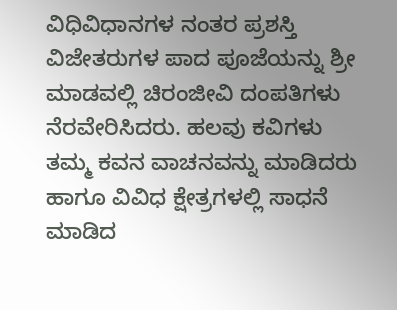ವಿಧಿವಿಧಾನಗಳ ನಂತರ ಪ್ರಶಸ್ತಿ ವಿಜೇತರುಗಳ ಪಾದ ಪೂಜೆಯನ್ನು ಶ್ರೀ ಮಾಡವಲ್ಲಿ ಚಿರಂಜೀವಿ ದಂಪತಿಗಳು ನೆರವೇರಿಸಿದರು. ಹಲವು ಕವಿಗಳು ತಮ್ಮ ಕವನ ವಾಚನವನ್ನು ಮಾಡಿದರು ಹಾಗೂ ವಿವಿಧ ಕ್ಷೇತ್ರಗಳಲ್ಲಿ ಸಾಧನೆ ಮಾಡಿದ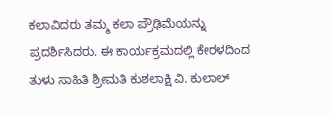ಕಲಾವಿದರು ತಮ್ಮ ಕಲಾ ಪ್ರೌಢಿಮೆಯನ್ನು ಪ್ರದರ್ಶಿಸಿದರು. ಈ ಕಾರ್ಯಕ್ರಮದಲ್ಲಿ ಕೇರಳದಿಂದ ತುಳು ಸಾಹಿತಿ ಶ್ರೀಮತಿ ಕುಶಲಾಕ್ಷಿ ವಿ. ಕುಲಾಲ್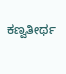ಕಣ್ವತೀರ್ಥ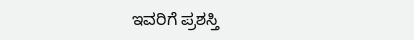ಇವರಿಗೆ ಪ್ರಶಸ್ತಿ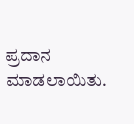ಪ್ರದಾನ ಮಾಡಲಾಯಿತು.